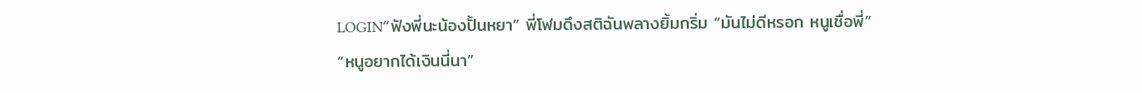LOGIN“ฟังพี่นะน้องปั้นหยา” พี่โฬมดึงสติฉันพลางยิ้มกริ่ม “มันไม่ดีหรอก หนูเชื่อพี่”
“หนูอยากได้เงินนี่นา”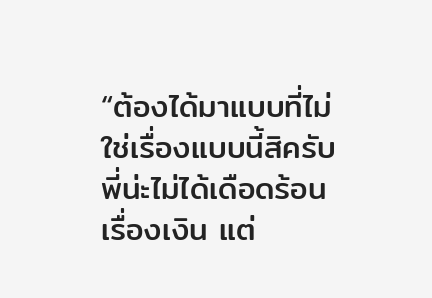“ต้องได้มาแบบที่ไม่ใช่เรื่องแบบนี้สิครับ พี่น่ะไม่ได้เดือดร้อนเรื่องเงิน แต่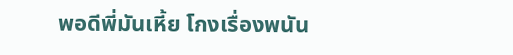พอดีพี่มันเหี้ย โกงเรื่องพนัน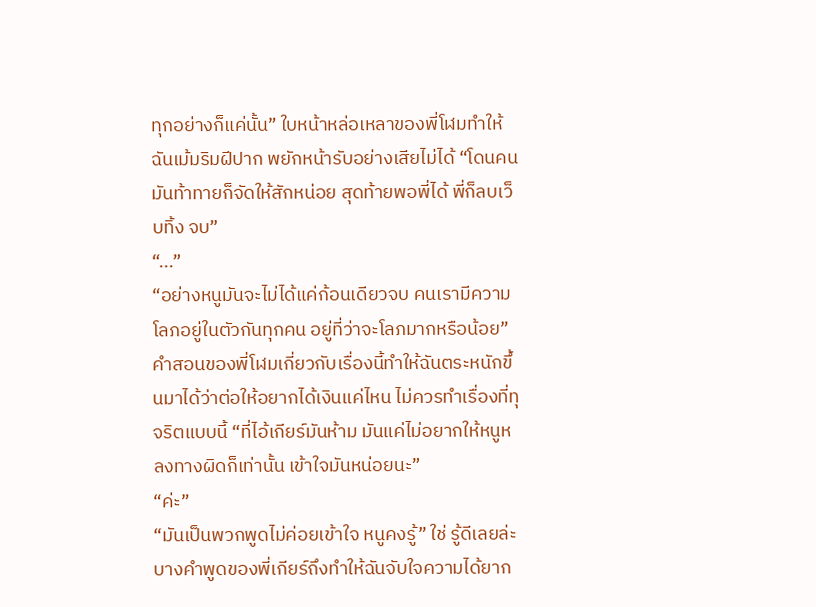ทุกอย่างก็แค่นั้น” ใบหน้าหล่อเหลาของพี่โฬมทำให้ฉันเม้มริมฝีปาก พยักหน้ารับอย่างเสียไม่ได้ “โดนคนมันท้าทายก็จัดให้สักหน่อย สุดท้ายพอพี่ได้ พี่ก็ลบเว็บทิ้ง จบ”
“...”
“อย่างหนูมันจะไม่ได้แค่ก้อนเดียวจบ คนเรามีความโลภอยู่ในตัวกันทุกคน อยู่ที่ว่าจะโลภมากหรือน้อย” คำสอนของพี่โฬมเกี่ยวกับเรื่องนี้ทำให้ฉันตระหนักขึ้นมาได้ว่าต่อให้อยากได้เงินแค่ไหน ไม่ควรทำเรื่องที่ทุจริตแบบนี้ “ที่ไอ้เกียร์มันห้าม มันแค่ไม่อยากให้หนูหลงทางผิดก็เท่านั้น เข้าใจมันหน่อยนะ”
“ค่ะ”
“มันเป็นพวกพูดไม่ค่อยเข้าใจ หนูคงรู้” ใช่ รู้ดีเลยล่ะ บางคำพูดของพี่เกียร์ถึงทำให้ฉันจับใจความได้ยาก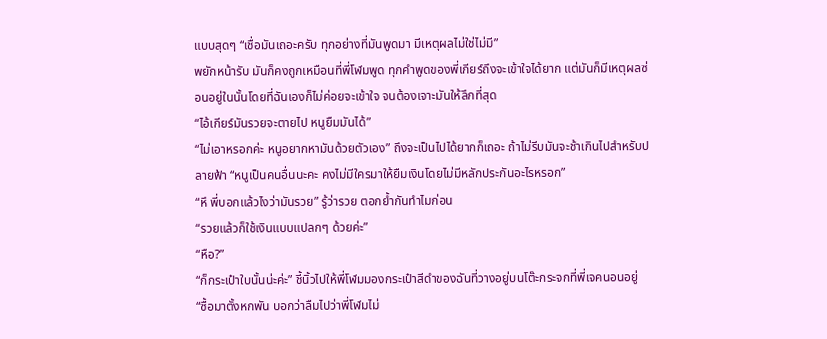แบบสุดๆ “เชื่อมันเถอะครับ ทุกอย่างที่มันพูดมา มีเหตุผลไม่ใช่ไม่มี”
พยักหน้ารับ มันก็คงถูกเหมือนที่พี่โฬมพูด ทุกคำพูดของพี่เกียร์ถึงจะเข้าใจได้ยาก แต่มันก็มีเหตุผลซ่อนอยู่ในนั้นโดยที่ฉันเองก็ไม่ค่อยจะเข้าใจ จนต้องเจาะมันให้ลึกที่สุด
“ไอ้เกียร์มันรวยจะตายไป หนูยืมมันได้”
“ไม่เอาหรอกค่ะ หนูอยากหามันด้วยตัวเอง” ถึงจะเป็นไปได้ยากก็เถอะ ถ้าไม่รีบมันจะช้าเกินไปสำหรับปลายฟ้า “หนูเป็นคนอื่นนะคะ คงไม่มีใครมาให้ยืมเงินโดยไม่มีหลักประกันอะไรหรอก”
“หึ พี่บอกแล้วไงว่ามันรวย” รู้ว่ารวย ตอกย้ำกันทำไมก่อน
“รวยแล้วก็ใช้เงินแบบแปลกๆ ด้วยค่ะ”
“หือ?”
“ก็กระเป๋าใบนั้นน่ะค่ะ” ชี้นิ้วไปให้พี่โฬมมองกระเป๋าสีดำของฉันที่วางอยู่บนโต๊ะกระจกที่พี่เจคนอนอยู่ “ซื้อมาตั้งหกพัน บอกว่าลืมไปว่าพี่โฬมไม่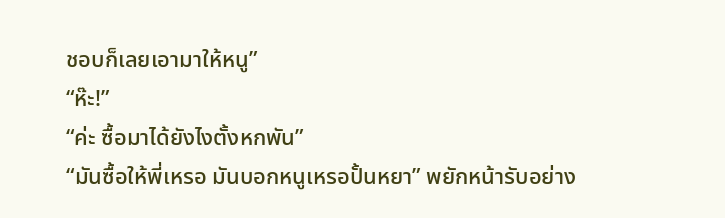ชอบก็เลยเอามาให้หนู”
“ห๊ะ!”
“ค่ะ ซื้อมาได้ยังไงตั้งหกพัน”
“มันซื้อให้พี่เหรอ มันบอกหนูเหรอปั้นหยา” พยักหน้ารับอย่าง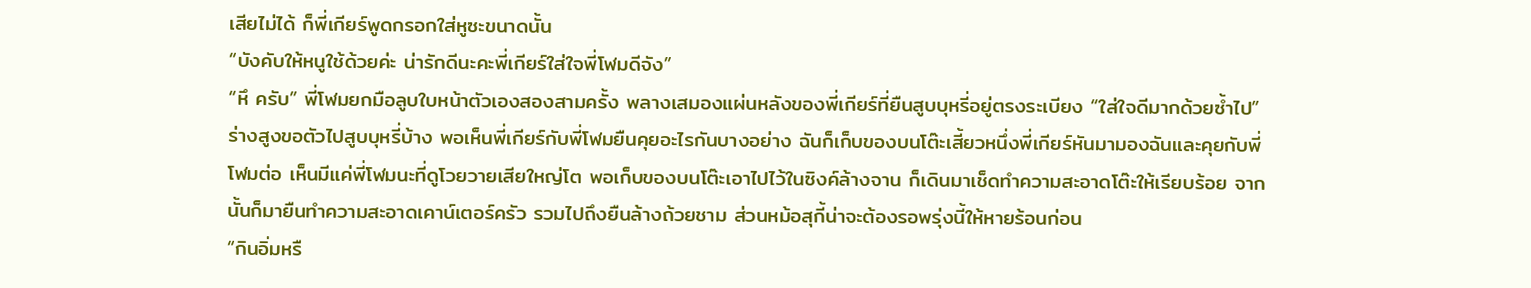เสียไม่ได้ ก็พี่เกียร์พูดกรอกใส่หูซะขนาดนั้น
“บังคับให้หนูใช้ด้วยค่ะ น่ารักดีนะคะพี่เกียร์ใส่ใจพี่โฬมดีจัง”
“หึ ครับ” พี่โฬมยกมือลูบใบหน้าตัวเองสองสามครั้ง พลางเสมองแผ่นหลังของพี่เกียร์ที่ยืนสูบบุหรี่อยู่ตรงระเบียง “ใส่ใจดีมากด้วยซ้ำไป”
ร่างสูงขอตัวไปสูบบุหรี่บ้าง พอเห็นพี่เกียร์กับพี่โฬมยืนคุยอะไรกันบางอย่าง ฉันก็เก็บของบนโต๊ะเสี้ยวหนึ่งพี่เกียร์หันมามองฉันและคุยกับพี่โฬมต่อ เห็นมีแค่พี่โฬมนะที่ดูโวยวายเสียใหญ่โต พอเก็บของบนโต๊ะเอาไปไว้ในซิงค์ล้างจาน ก็เดินมาเช็ดทำความสะอาดโต๊ะให้เรียบร้อย จากนั้นก็มายืนทำความสะอาดเคาน์เตอร์ครัว รวมไปถึงยืนล้างถ้วยชาม ส่วนหม้อสุกี้น่าจะต้องรอพรุ่งนี้ให้หายร้อนก่อน
“กินอิ่มหรื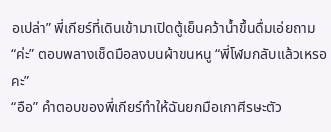อเปล่า” พี่เกียร์ที่เดินเข้ามาเปิดตู้เย็นคว้าน้ำขึ้นดื่มเอ่ยถาม
“ค่ะ” ตอบพลางเช็ดมือลงบนผ้าขนหนู “พี่โฬมกลับแล้วเหรอคะ”
“อือ” คำตอบของพี่เกียร์ทำให้ฉันยกมือเกาศีรษะตัว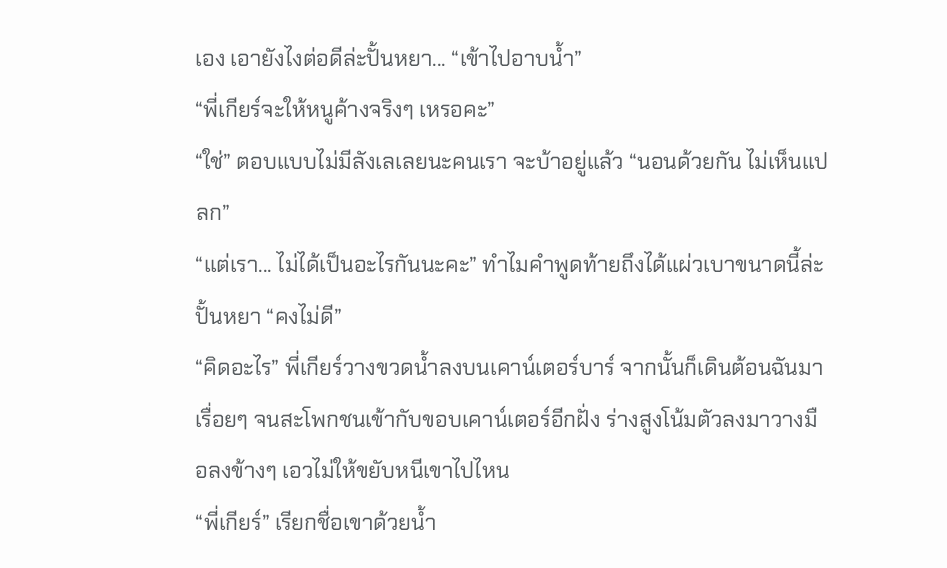เอง เอายังไงต่อดีล่ะปั้นหยา... “เข้าไปอาบน้ำ”
“พี่เกียร์จะให้หนูค้างจริงๆ เหรอคะ”
“ใช่” ตอบแบบไม่มีลังเลเลยนะคนเรา จะบ้าอยู่แล้ว “นอนด้วยกัน ไม่เห็นแปลก”
“แต่เรา... ไม่ได้เป็นอะไรกันนะคะ” ทำไมคำพูดท้ายถึงได้แผ่วเบาขนาดนี้ล่ะปั้นหยา “คงไม่ดี”
“คิดอะไร” พี่เกียร์วางขวดน้ำลงบนเคาน์เตอร์บาร์ จากนั้นก็เดินต้อนฉันมาเรื่อยๆ จนสะโพกชนเข้ากับขอบเคาน์เตอร์อีกฝั่ง ร่างสูงโน้มตัวลงมาวางมือลงข้างๆ เอวไม่ให้ขยับหนีเขาไปไหน
“พี่เกียร์” เรียกชื่อเขาด้วยน้ำ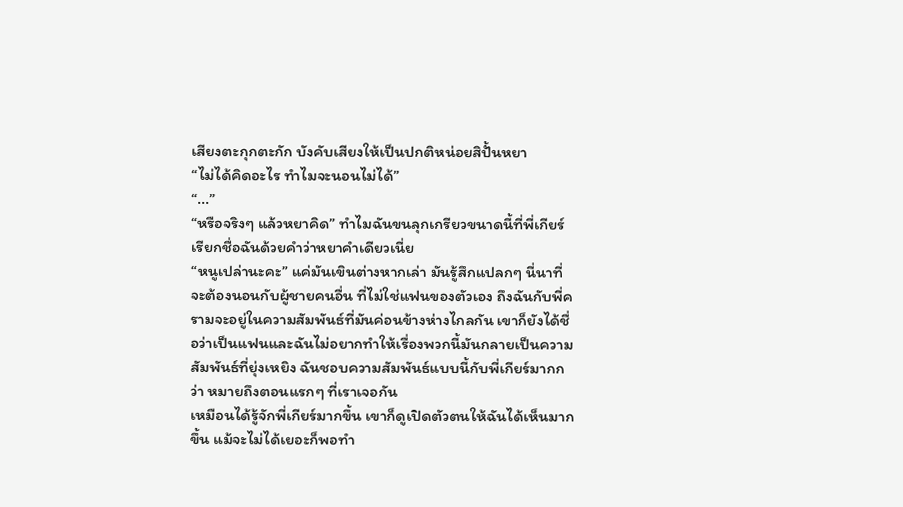เสียงตะกุกตะกัก บังคับเสียงให้เป็นปกติหน่อยสิปั้นหยา
“ไม่ได้คิดอะไร ทำไมจะนอนไม่ได้”
“...”
“หรือจริงๆ แล้วหยาคิด” ทำไมฉันขนลุกเกรียวขนาดนี้ที่พี่เกียร์เรียกชื่อฉันด้วยคำว่าหยาคำเดียวเนี่ย
“หนูเปล่านะคะ” แค่มันเขินต่างหากเล่า มันรู้สึกแปลกๆ นี่นาที่จะต้องนอนกับผู้ชายคนอื่น ที่ไม่ใช่แฟนของตัวเอง ถึงฉันกับพี่ครามจะอยู่ในความสัมพันธ์ที่มันค่อนข้างห่างไกลกัน เขาก็ยังได้ชื่อว่าเป็นแฟนและฉันไม่อยากทำให้เรื่องพวกนี้มันกลายเป็นความสัมพันธ์ที่ยุ่งเหยิง ฉันชอบความสัมพันธ์แบบนี้กับพี่เกียร์มากกว่า หมายถึงตอนแรกๆ ที่เราเจอกัน
เหมือนได้รู้จักพี่เกียร์มากขึ้น เขาก็ดูเปิดตัวตนให้ฉันได้เห็นมากขึ้น แม้จะไม่ได้เยอะก็พอทำ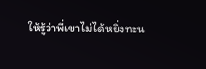ให้รู้ว่าพี่เขาไม่ได้หยิ่งทะน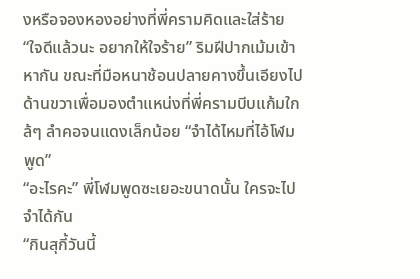งหรือจองหองอย่างที่พี่ครามคิดและใส่ร้าย
“ใจดีแล้วนะ อยากให้ใจร้าย” ริมฝีปากเม้มเข้าหากัน ขณะที่มือหนาช้อนปลายคางขึ้นเอียงไปด้านขวาเพื่อมองตำแหน่งที่พี่ครามบีบแก้มใกล้ๆ ลำคอจนแดงเล็กน้อย “จำได้ไหมที่ไอ้โฬมพูด”
“อะไรคะ” พี่โฬมพูดซะเยอะขนาดนั้น ใครจะไปจำได้กัน
“กินสุกี้วันนี้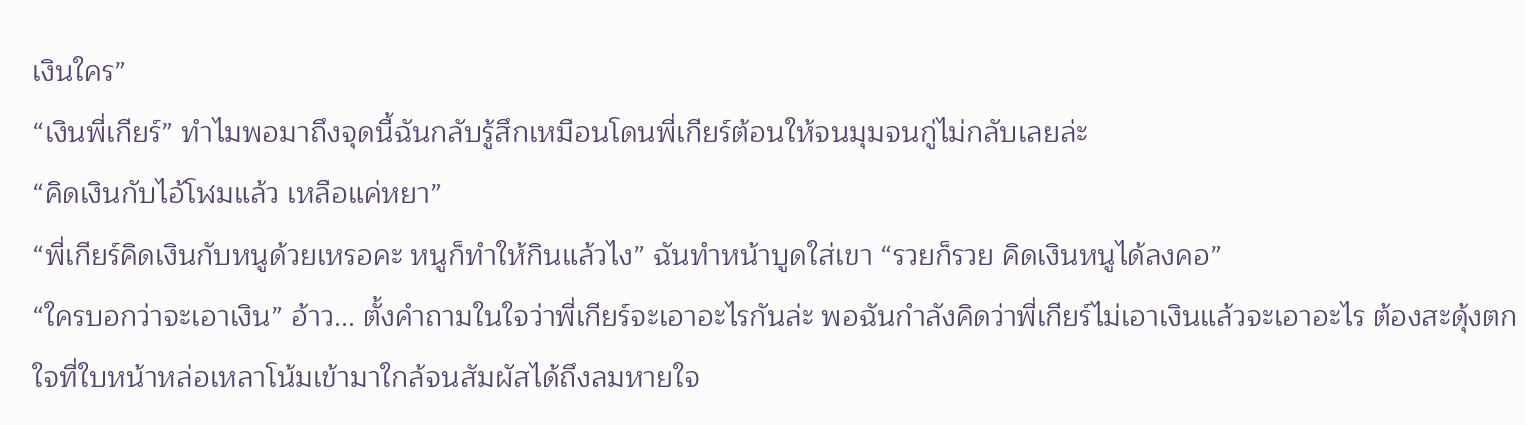เงินใคร”
“เงินพี่เกียร์” ทำไมพอมาถึงจุดนี้ฉันกลับรู้สึกเหมือนโดนพี่เกียร์ต้อนให้จนมุมจนกู่ไม่กลับเลยล่ะ
“คิดเงินกับไอ้โฬมแล้ว เหลือแค่หยา”
“พี่เกียร์คิดเงินกับหนูด้วยเหรอคะ หนูก็ทำให้กินแล้วไง” ฉันทำหน้าบูดใส่เขา “รวยก็รวย คิดเงินหนูได้ลงคอ”
“ใครบอกว่าจะเอาเงิน” อ้าว... ตั้งคำถามในใจว่าพี่เกียร์จะเอาอะไรกันล่ะ พอฉันกำลังคิดว่าพี่เกียร์ไม่เอาเงินแล้วจะเอาอะไร ต้องสะดุ้งตกใจที่ใบหน้าหล่อเหลาโน้มเข้ามาใกล้จนสัมผัสได้ถึงลมหายใจ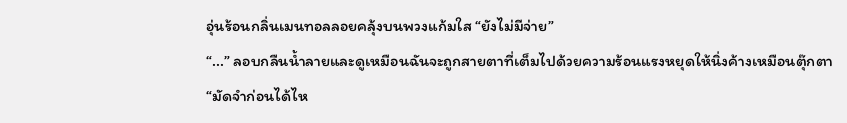อุ่นร้อนกลิ่นเมนทอลลอยคลุ้งบนพวงแก้มใส “ยังไม่มีจ่าย”
“...” ลอบกลืนน้ำลายและดูเหมือนฉันจะถูกสายตาที่เต็มไปด้วยความร้อนแรงหยุดให้นิ่งค้างเหมือนตุ๊กตา
“มัดจำก่อนได้ไห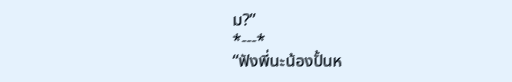ม?”
*---*
“ฟังพี่นะน้องปั้นห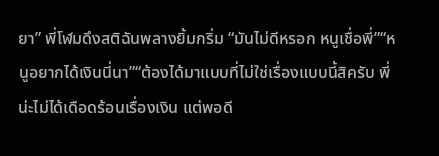ยา” พี่โฬมดึงสติฉันพลางยิ้มกริ่ม “มันไม่ดีหรอก หนูเชื่อพี่”“หนูอยากได้เงินนี่นา”“ต้องได้มาแบบที่ไม่ใช่เรื่องแบบนี้สิครับ พี่น่ะไม่ได้เดือดร้อนเรื่องเงิน แต่พอดี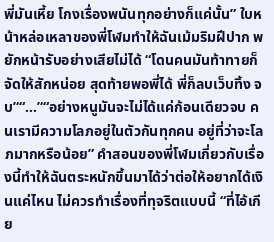พี่มันเหี้ย โกงเรื่องพนันทุกอย่างก็แค่นั้น” ใบหน้าหล่อเหลาของพี่โฬมทำให้ฉันเม้มริมฝีปาก พยักหน้ารับอย่างเสียไม่ได้ “โดนคนมันท้าทายก็จัดให้สักหน่อย สุดท้ายพอพี่ได้ พี่ก็ลบเว็บทิ้ง จบ”“...”“อย่างหนูมันจะไม่ได้แค่ก้อนเดียวจบ คนเรามีความโลภอยู่ในตัวกันทุกคน อยู่ที่ว่าจะโลภมากหรือน้อย” คำสอนของพี่โฬมเกี่ยวกับเรื่องนี้ทำให้ฉันตระหนักขึ้นมาได้ว่าต่อให้อยากได้เงินแค่ไหน ไม่ควรทำเรื่องที่ทุจริตแบบนี้ “ที่ไอ้เกีย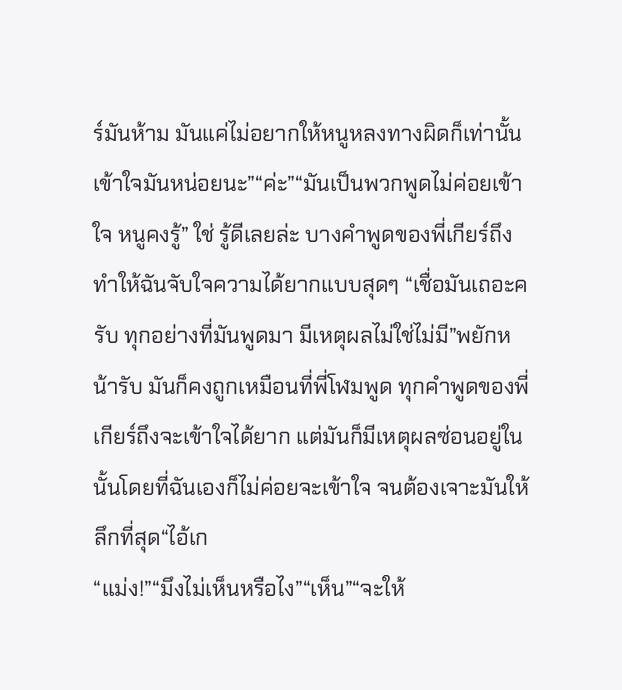ร์มันห้าม มันแค่ไม่อยากให้หนูหลงทางผิดก็เท่านั้น เข้าใจมันหน่อยนะ”“ค่ะ”“มันเป็นพวกพูดไม่ค่อยเข้าใจ หนูคงรู้” ใช่ รู้ดีเลยล่ะ บางคำพูดของพี่เกียร์ถึงทำให้ฉันจับใจความได้ยากแบบสุดๆ “เชื่อมันเถอะครับ ทุกอย่างที่มันพูดมา มีเหตุผลไม่ใช่ไม่มี”พยักหน้ารับ มันก็คงถูกเหมือนที่พี่โฬมพูด ทุกคำพูดของพี่เกียร์ถึงจะเข้าใจได้ยาก แต่มันก็มีเหตุผลซ่อนอยู่ในนั้นโดยที่ฉันเองก็ไม่ค่อยจะเข้าใจ จนต้องเจาะมันให้ลึกที่สุด“ไอ้เก
“แม่ง!”“มึงไม่เห็นหรือไง”“เห็น”“จะให้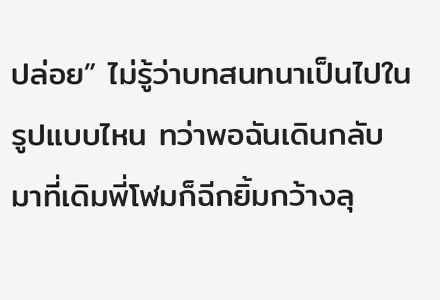ปล่อย” ไม่รู้ว่าบทสนทนาเป็นไปในรูปแบบไหน ทว่าพอฉันเดินกลับมาที่เดิมพี่โฬมก็ฉีกยิ้มกว้างลุ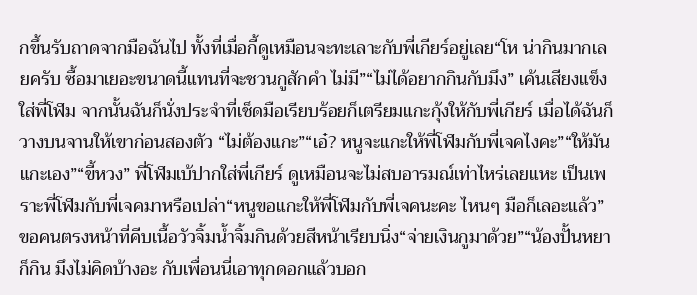กขึ้นรับถาดจากมือฉันไป ทั้งที่เมื่อกี้ดูเหมือนจะทะเลาะกับพี่เกียร์อยู่เลย“โห น่ากินมากเลยครับ ซื้อมาเยอะขนาดนี้แทนที่จะชวนกูสักคำ ไม่มี”“ไม่ได้อยากกินกับมึง” เค้นเสียงแข็งใส่พี่โฬม จากนั้นฉันก็นั่งประจำที่เช็ดมือเรียบร้อยก็เตรียมแกะกุ้งให้กับพี่เกียร์ เมื่อได้ฉันก็วางบนจานให้เขาก่อนสองตัว “ไม่ต้องแกะ”“เอ๋? หนูจะแกะให้พี่โฬมกับพี่เจคไงคะ”“ให้มันแกะเอง”“ขี้หวง” พี่โฬมเบ้ปากใส่พี่เกียร์ ดูเหมือนจะไม่สบอารมณ์เท่าไหร่เลยแหะ เป็นเพราะพี่โฬมกับพี่เจคมาหรือเปล่า“หนูขอแกะให้พี่โฬมกับพี่เจคนะคะ ไหนๆ มือก็เลอะแล้ว” ขอคนตรงหน้าที่คีบเนื้อวัวจิ้มน้ำจิ้มกินด้วยสีหน้าเรียบนิ่ง“จ่ายเงินกูมาด้วย”“น้องปั้นหยาก็กิน มึงไม่คิดบ้างอะ กับเพื่อนนี่เอาทุกดอกแล้วบอก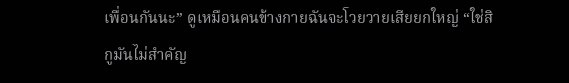เพื่อนกันนะ” ดูเหมือนคนข้างกายฉันจะโวยวายเสียยกใหญ่ “ใช่สิ กูมันไม่สำคัญ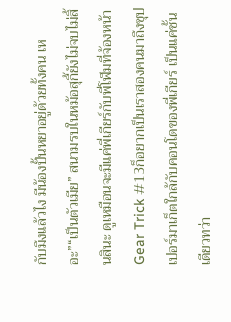กับมึงแล้วไง มีน้องปั้นหยาอยู่ด้วยทั้งคน เหอะ”“เป็นตัวเมีย” สนามรบในหม้อสุกี้ยังไม่จบไม่สิ้นสินะ ดูเหมือนจะมีแค่พี่เกียร์กับพี่โฬมที่จ้องหน้า
Gear Trick #13ก็อยากเป็นเราสองคนมาถึงซุปเปอร์มาเก็ตใกล้กับคอนโดของพี่เกียร์ เป็นแค่ชั้นเดียวทว่า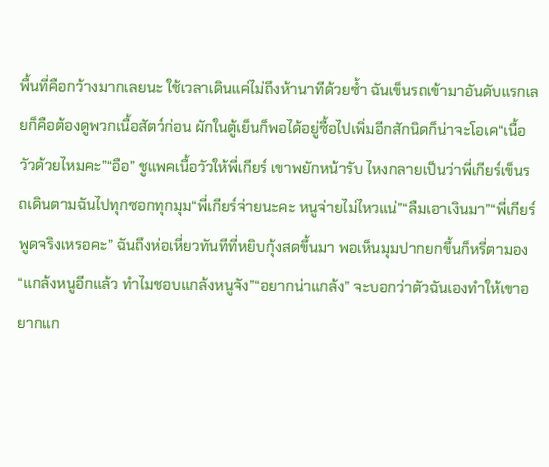พื้นที่คือกว้างมากเลยนะ ใช้เวลาเดินแค่ไม่ถึงห้านาทีด้วยซ้ำ ฉันเข็นรถเข้ามาอันดับแรกเลยก็คือต้องดูพวกเนื้อสัตว์ก่อน ผักในตู้เย็นก็พอได้อยู่ซื้อไปเพิ่มอีกสักนิดก็น่าจะโอเค“เนื้อวัวด้วยไหมคะ”“อือ” ชูแพคเนื้อวัวให้พี่เกียร์ เขาพยักหน้ารับ ไหงกลายเป็นว่าพี่เกียร์เข็นรถเดินตามฉันไปทุกซอกทุกมุม“พี่เกียร์จ่ายนะคะ หนูจ่ายไม่ไหวแน่”“ลืมเอาเงินมา”“พี่เกียร์ พูดจริงเหรอคะ” ฉันถึงห่อเหี่ยวทันทีที่หยิบกุ้งสดขึ้นมา พอเห็นมุมปากยกขึ้นก็หรี่ตามอง “แกล้งหนูอีกแล้ว ทำไมชอบแกล้งหนูจัง”“อยากน่าแกล้ง” จะบอกว่าตัวฉันเองทำให้เขาอยากแก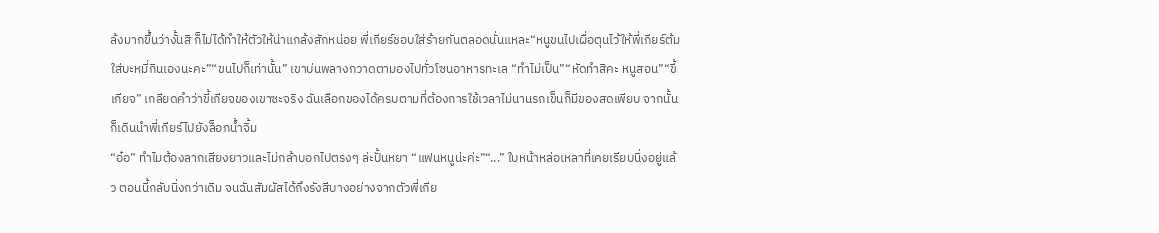ล้งมากขึ้นว่างั้นสิ ก็ไม่ได้ทำให้ตัวให้น่าแกล้งสักหน่อย พี่เกียร์ชอบใส่ร้ายกันตลอดนั่นแหละ“หนูขนไปเผื่อตุนไว้ให้พี่เกียร์ต้มใส่บะหมี่กินเองนะคะ”“ขนไปก็เท่านั้น” เขาบ่นพลางกวาดตามองไปทั่วโซนอาหารทะเล “ทำไม่เป็น”“หัดทำสิคะ หนูสอน”“ขี้เกียจ” เกลียดคำว่าขี้เกียจของเขาซะจริง ฉันเลือกของได้ครบตามที่ต้องการใช้เวลาไม่นานรถเข็นก็มีของสดเพียบ จากนั้นก็เดินนำพี่เกียร์ไปยังล็อกน้ำจิ้ม
“อ๋อ” ทำไมต้องลากเสียงยาวและไม่กล้าบอกไปตรงๆ ล่ะปั้นหยา “แฟนหนูน่ะค่ะ”“...” ใบหน้าหล่อเหลาที่เคยเรียบนิ่งอยู่แล้ว ตอนนี้กลับนิ่งกว่าเดิม จนฉันสัมผัสได้ถึงรังสีบางอย่างจากตัวพี่เกีย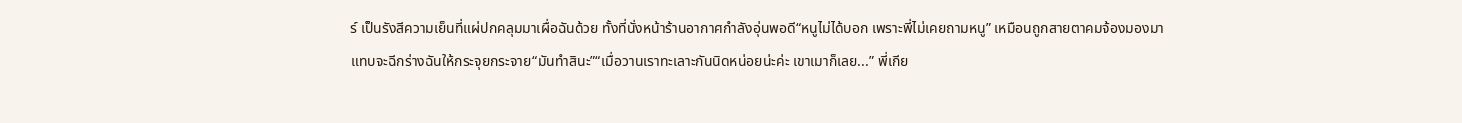ร์ เป็นรังสีความเย็นที่แผ่ปกคลุมมาเผื่อฉันด้วย ทั้งที่นั่งหน้าร้านอากาศกำลังอุ่นพอดี“หนูไม่ได้บอก เพราะพี่ไม่เคยถามหนู” เหมือนถูกสายตาคมจ้องมองมาแทบจะฉีกร่างฉันให้กระจุยกระจาย“มันทำสินะ”“เมื่อวานเราทะเลาะกันนิดหน่อยน่ะค่ะ เขาเมาก็เลย...” พี่เกีย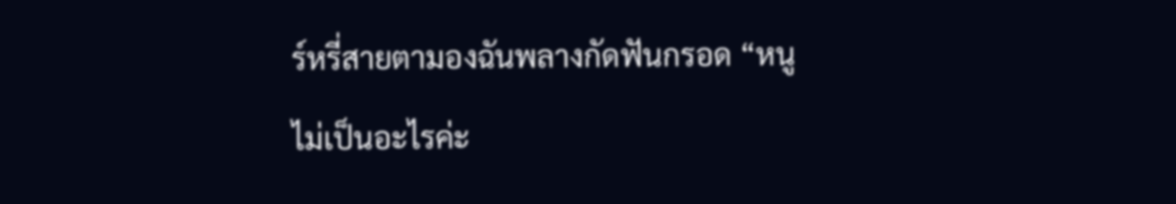ร์หรี่สายตามองฉันพลางกัดฟันกรอด “หนูไม่เป็นอะไรค่ะ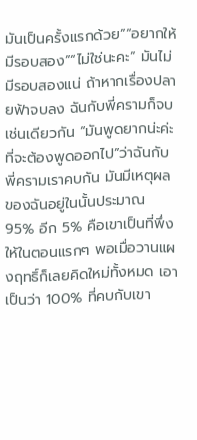มันเป็นครั้งแรกด้วย”“อยากให้มีรอบสอง”“ไม่ใช่นะคะ” มันไม่มีรอบสองแน่ ถ้าหากเรื่องปลายฟ้าจบลง ฉันกับพี่ครามก็จบเช่นเดียวกัน “มันพูดยากน่ะค่ะที่จะต้องพูดออกไป”ว่าฉันกับพี่ครามเราคบกัน มันมีเหตุผลของฉันอยู่ในนั้นประมาณ 95% อีก 5% คือเขาเป็นที่พึ่งให้ในตอนแรกๆ พอเมื่อวานแผงฤทธิ์ก็เลยคิดใหม่ทั้งหมด เอาเป็นว่า 100% ที่คบกับเขา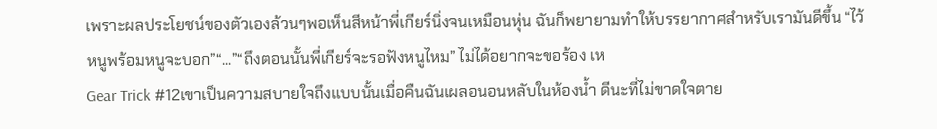เพราะผลประโยชน์ของตัวเองล้วนๆพอเห็นสีหน้าพี่เกียร์นิ่งจนเหมือนหุ่น ฉันก็พยายามทำให้บรรยากาศสำหรับเรามันดีขึ้น “ไว้หนูพร้อมหนูจะบอก”“...”“ถึงตอนนั้นพี่เกียร์จะรอฟังหนูไหม” ไม่ได้อยากจะขอร้อง เห
Gear Trick #12เขาเป็นความสบายใจถึงแบบนั้นเมื่อคืนฉันเผลอนอนหลับในห้องน้ำ ดีนะที่ไม่ขาดใจตาย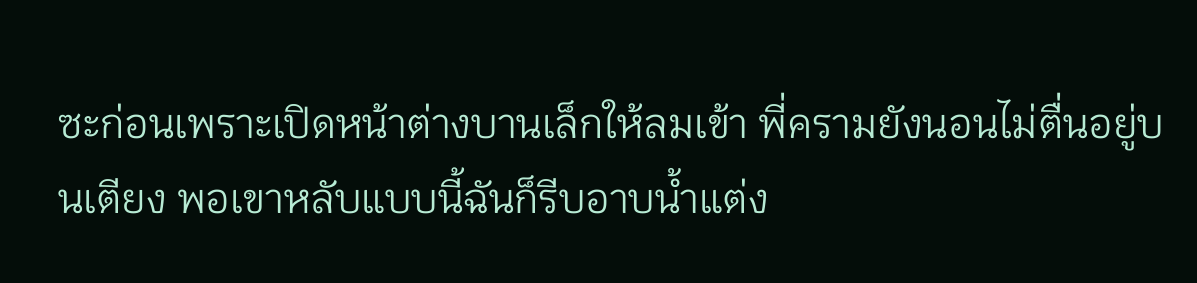ซะก่อนเพราะเปิดหน้าต่างบานเล็กให้ลมเข้า พี่ครามยังนอนไม่ตื่นอยู่บนเตียง พอเขาหลับแบบนี้ฉันก็รีบอาบน้ำแต่ง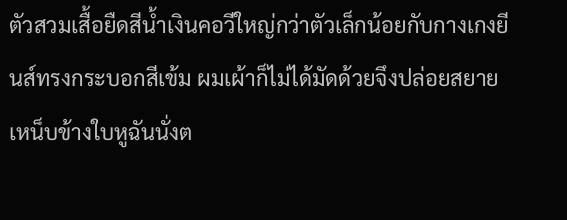ตัวสวมเสื้อยืดสีน้ำเงินคอวีใหญ่กว่าตัวเล็กน้อยกับกางเกงยีนส์ทรงกระบอกสีเข้ม ผมเผ้าก็ไม่ได้มัดด้วยจึงปล่อยสยายเหน็บข้างใบหูฉันนั่งต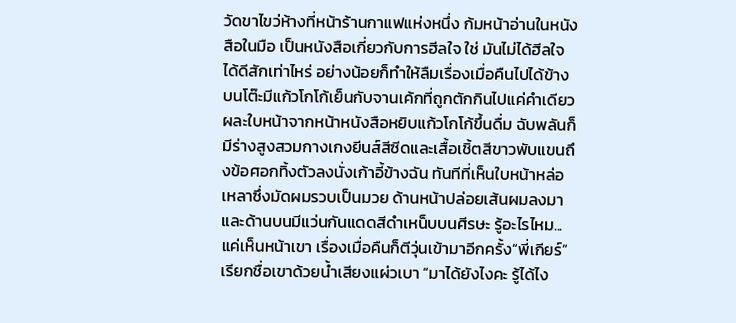วัดขาไขว่ห้างที่หน้าร้านกาแฟแห่งหนึ่ง ก้มหน้าอ่านในหนังสือในมือ เป็นหนังสือเกี่ยวกับการฮีลใจ ใช่ มันไม่ได้ฮีลใจได้ดีสักเท่าไหร่ อย่างน้อยก็ทำให้ลืมเรื่องเมื่อคืนไปได้ข้าง บนโต๊ะมีแก้วโกโก้เย็นกับจานเค้กที่ถูกตักกินไปแค่คำเดียวผละใบหน้าจากหน้าหนังสือหยิบแก้วโกโก้ขึ้นดื่ม ฉับพลันก็มีร่างสูงสวมกางเกงยีนส์สีซีดและเสื้อเชิ้ตสีขาวพับแขนถึงข้อศอกทิ้งตัวลงนั่งเก้าอี้ข้างฉัน ทันทีที่เห็นใบหน้าหล่อเหลาซึ่งมัดผมรวบเป็นมวย ด้านหน้าปล่อยเส้นผมลงมาและด้านบนมีแว่นกันแดดสีดำเหน็บบนศีรษะ รู้อะไรไหม... แค่เห็นหน้าเขา เรื่องเมื่อคืนก็ตีวุ่นเข้ามาอีกครั้ง“พี่เกียร์” เรียกชื่อเขาด้วยน้ำเสียงแผ่วเบา “มาได้ยังไงคะ รู้ได้ไง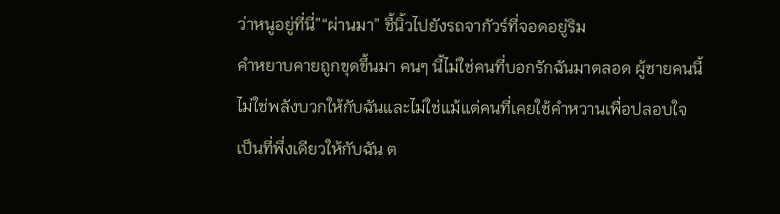ว่าหนูอยู่ที่นี่”“ผ่านมา” ชี้นิ้วไปยังรถจากัวร์ที่จอดอยู่ริม
คำหยาบคายถูกขุดขึ้นมา คนๆ นี้ไม่ใช่คนที่บอกรักฉันมาตลอด ผู้ชายคนนี้ไม่ใช่พลังบวกให้กับฉันและไม่ใช่แม้แต่คนที่เคยใช้คำหวานเพื่อปลอบใจ เป็นที่พึ่งเดียวให้กับฉัน ต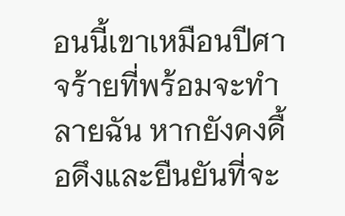อนนี้เขาเหมือนปีศาจร้ายที่พร้อมจะทำลายฉัน หากยังคงดื้อดึงและยืนยันที่จะ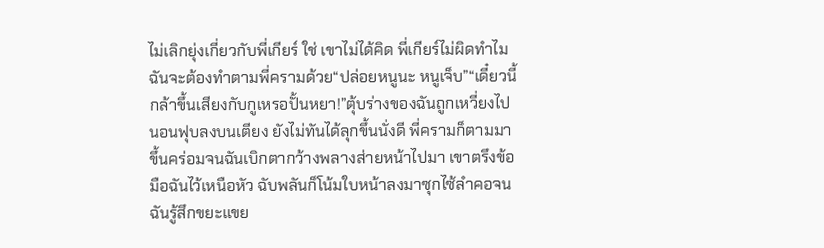ไม่เลิกยุ่งเกี่ยวกับพี่เกียร์ ใช่ เขาไม่ได้คิด พี่เกียร์ไม่ผิดทำไมฉันจะต้องทำตามพี่ครามด้วย“ปล่อยหนูนะ หนูเจ็บ”“เดี๋ยวนี้กล้าขึ้นเสียงกับกูเหรอปั้นหยา!”ตุ้บร่างของฉันถูกเหวี่ยงไปนอนฟุบลงบนเตียง ยังไม่ทันได้ลุกขึ้นนั่งดี พี่ครามก็ตามมาขึ้นคร่อมจนฉันเบิกตากว้างพลางส่ายหน้าไปมา เขาตรึงข้อมือฉันไว้เหนือหัว ฉับพลันก็โน้มใบหน้าลงมาซุกไซ้ลำคอจนฉันรู้สึกขยะแขย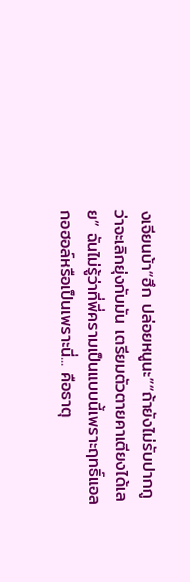งเจียนบ้า“ฮึก ปล่อยหนูนะ”“ถ้ายังไม่รับปากกูว่าจะเลิกยุ่งกับมัน เตรียมตัวตายคาเตียงได้เลย” ฉันไม่รู้ว่าที่พี่ครามเป็นแบบนี้เพราะฤทธิ์แอลกอฮอล์หรือเป็นเพราะนี่... คือธาตุ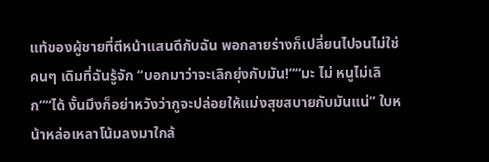แท้ของผู้ชายที่ตีหน้าแสนดีกับฉัน พอกลายร่างก็เปลี่ยนไปจนไม่ใช่คนๆ เดิมที่ฉันรู้จัก “บอกมาว่าจะเลิกยุ่งกับมัน!”“มะ ไม่ หนูไม่เลิก”“ได้ งั้นมึงก็อย่าหวังว่ากูจะปล่อยให้แม่งสุขสบายกับมันแน่” ใบหน้าหล่อเหลาโน้มลงมาใกล้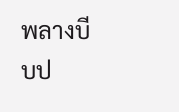พลางบีบป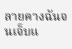ลายคางฉันจนเจ็บแ